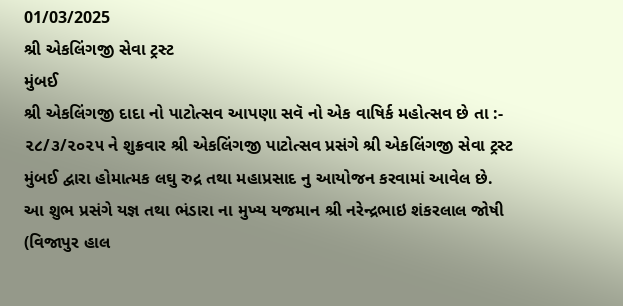01/03/2025
શ્રી એકલિંગજી સેવા ટ્રસ્ટ
મુંબઈ
શ્રી એકલિંગજી દાદા નો પાટોત્સવ આપણા સવૅ નો એક વાષિર્ક મહોત્સવ છે તા :- ૨૮/૩/૨૦૨૫ ને શુક્રવાર શ્રી એકલિંગજી પાટોત્સવ પ્રસંગે શ્રી એકલિંગજી સેવા ટ્રસ્ટ મુંબઈ દ્વારા હોમાત્મક લઘુ રુદ્ર તથા મહાપ્રસાદ નુ આયોજન કરવામાં આવેલ છે.
આ શુભ પ્રસંગે યજ્ઞ તથા ભંડારા ના મુખ્ય યજમાન શ્રી નરેન્દ્રભાઇ શંકરલાલ જોષી (વિજાપુર હાલ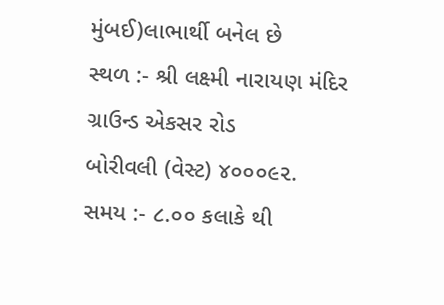મુંબઈ)લાભાર્થી બનેલ છે
સ્થળ :- શ્રી લક્ષ્મી નારાયણ મંદિર ગ્રાઉન્ડ એકસર રોડ
બોરીવલી (વેસ્ટ) ૪૦૦૦૯૨.
સમય :- ૮.૦૦ કલાકે થી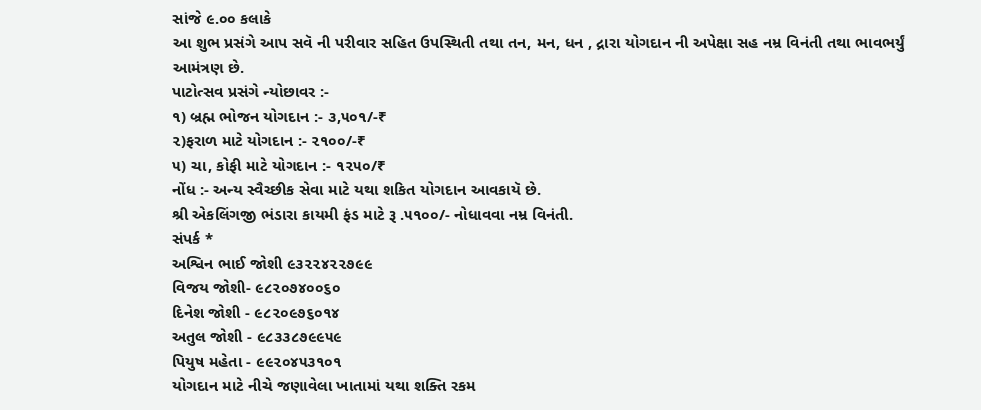સાંજે ૯.૦૦ કલાકે
આ શુભ પ્રસંગે આપ સવૅ ની પરીવાર સહિત ઉપસ્થિતી તથા તન, મન, ધન , દ્રારા યોગદાન ની અપેક્ષા સહ નમ્ર વિનંતી તથા ભાવભર્યું આમંત્રણ છે.
પાટોત્સવ પ્રસંગે ન્યોછાવર :-
૧) બ્રહ્મ ભોજન યોગદાન :- ૩,૫૦૧/-₹
૨)ફરાળ માટે યોગદાન :- ૨૧૦૦/-₹
૫) ચા, કોફી માટે યોગદાન :- ૧૨૫૦/₹
નોંધ :- અન્ય સ્વૈચ્છીક સેવા માટે યથા શકિત યોગદાન આવકાયૅ છે.
શ્રી એકલિંગજી ભંડારા કાયમી ફંડ માટે રૂ .૫૧૦૦/- નોધાવવા નમ્ર વિનંતી.
સંપર્ક *
અશ્વિન ભાઈ જોશી ૯૩૨૨૪૨૨૭૯૯
વિજય જોશી- ૯૮૨૦૭૪૦૦૬૦
દિનેશ જોશી - ૯૮૨૦૯૭૬૦૧૪
અતુલ જોશી - ૯૮૩૩૮૭૯૯૫૯
પિયુષ મહેતા - ૯૯૨૦૪૫૩૧૦૧
યોગદાન માટે નીચે જણાવેલા ખાતામાં યથા શક્તિ રકમ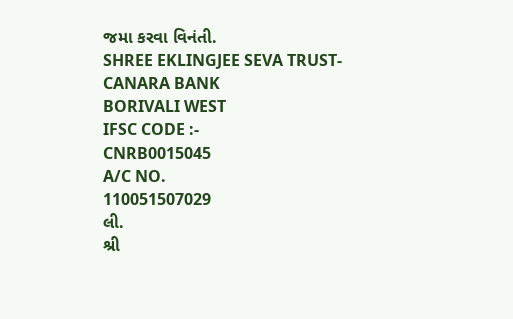જમા કરવા વિનંતી.
SHREE EKLINGJEE SEVA TRUST-
CANARA BANK
BORIVALI WEST
IFSC CODE :-
CNRB0015045
A/C NO.
110051507029
લી.
શ્રી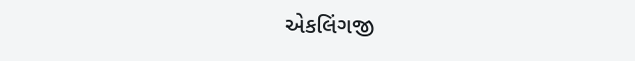એકલિંગજી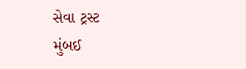સેવા ટ્રસ્ટ
મુંબઈ